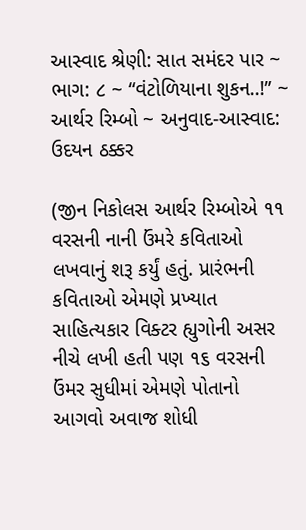આસ્વાદ શ્રેણી: સાત સમંદર પાર ~ ભાગ: ૮ ~ “વંટોળિયાના શુકન..!” ~ આર્થર રિમ્બો ~ અનુવાદ-આસ્વાદ: ઉદયન ઠક્કર

(જીન નિકોલસ આર્થર રિમ્બોએ ૧૧ વરસની નાની ઉંમરે કવિતાઓ લખવાનું શરૂ કર્યું હતું. પ્રારંભની કવિતાઓ એમણે પ્રખ્યાત સાહિત્યકાર વિક્ટર હ્યુગોની અસર નીચે લખી હતી પણ ૧૬ વરસની ઉંમર સુધીમાં એમણે પોતાનો આગવો અવાજ શોધી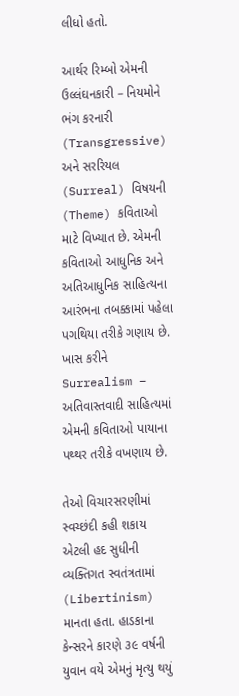લીધો હતો.

આર્થર રિમ્બો એમની ઉલ્લંઘનકારી – નિયમોને ભંગ કરનારી (Transgressive) અને સરરિયલ (Surreal) વિષયની (Theme) કવિતાઓ માટે વિખ્યાત છે. એમની કવિતાઓ આધુનિક અને અતિઆધુનિક સાહિત્યના આરંભના તબક્કામાં પહેલા પગથિયા તરીકે ગણાય છે. ખાસ કરીને  Surrealism – અતિવાસ્તવાદી સાહિત્યમાં એમની કવિતાઓ પાયાના પથ્થર તરીકે વખણાય છે.

તેઓ વિચારસરણીમાં સ્વચ્છંદી કહી શકાય એટલી હદ સુધીની વ્યક્તિગત સ્વતંત્રતામાં (Libertinism) માનતા હતા. હાડકાના કેન્સરને કારણે ૩૯ વર્ષની યુવાન વયે એમનું મૃત્યુ થયું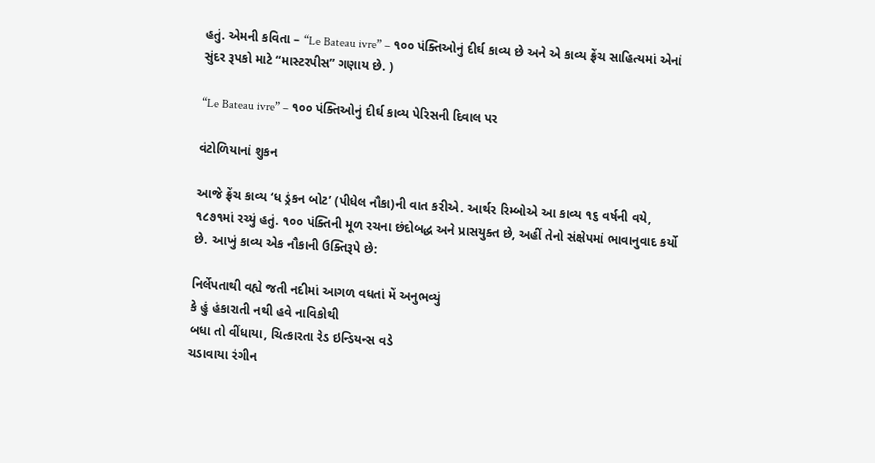હતું. એમની કવિતા – “Le Bateau ivre” – ૧૦૦ પંક્તિઓનું દીર્ઘ કાવ્ય છે અને એ કાવ્ય ફ્રેંચ સાહિત્યમાં એનાં સુંદર રૂપકો માટે “માસ્ટરપીસ” ગણાય છે. )

“Le Bateau ivre” – ૧૦૦ પંક્તિઓનું દીર્ઘ કાવ્ય પેરિસની દિવાલ પર

વંટોળિયાનાં શુકન

આજે ફ્રેંચ કાવ્ય ‘ધ ડ્રંકન બોટ’ (પીધેલ નૌકા)ની વાત કરીએ. આર્થર રિમ્બોએ આ કાવ્ય ૧૬ વર્ષની વયે, ૧૮૭૧માં રચ્યું હતું. ૧૦૦ પંક્તિની મૂળ રચના છંદોબદ્ધ અને પ્રાસયુક્ત છે, અહીં તેનો સંક્ષેપમાં ભાવાનુવાદ કર્યો છે. આખું કાવ્ય એક નૌકાની ઉક્તિરૂપે છે:

નિર્લેપતાથી વહ્યે જતી નદીમાં આગળ વધતાં મેં અનુભવ્યું
કે હું હંકારાતી નથી હવે નાવિકોથી
બધા તો વીંધાયા, ચિત્કારતા રેડ ઇન્ડિયન્સ વડે
ચડાવાયા રંગીન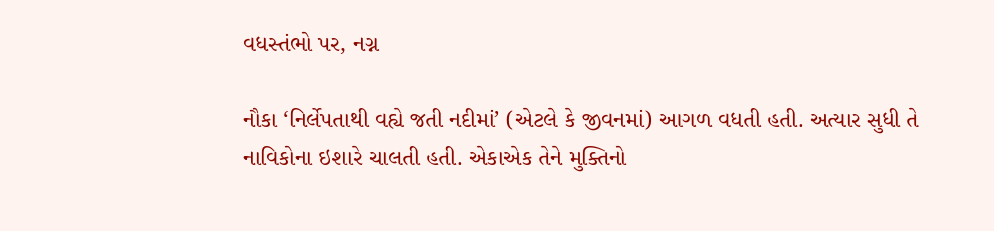વધસ્તંભો પર, નગ્ન

નૌકા ‘નિર્લેપતાથી વહ્યે જતી નદીમાં’ (એટલે કે જીવનમાં) આગળ વધતી હતી. અત્યાર સુધી તે નાવિકોના ઇશારે ચાલતી હતી. એકાએક તેને મુક્તિનો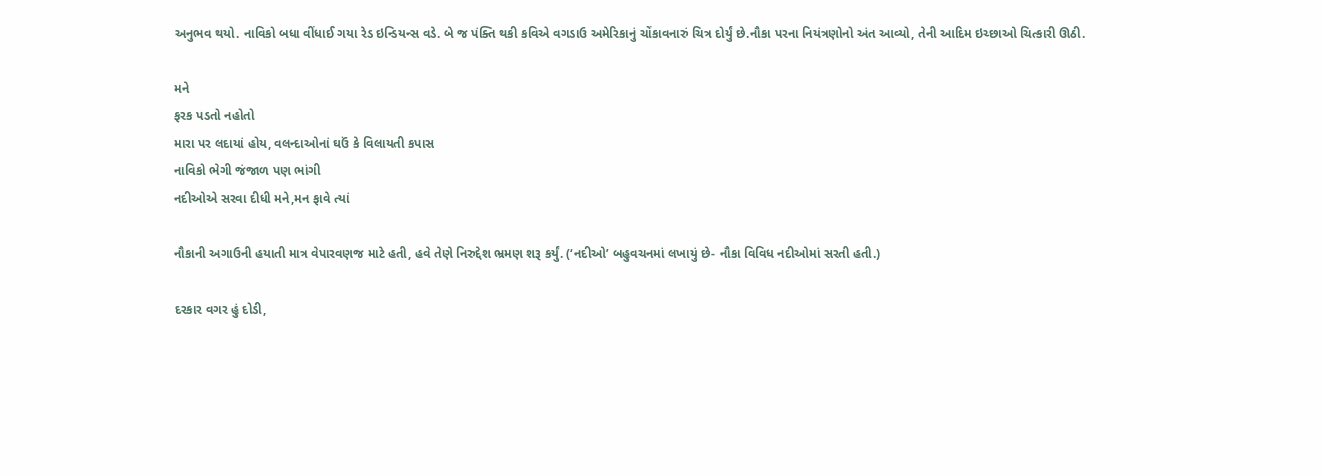અનુભવ થયો. નાવિકો બધા વીંધાઈ ગયા રેડ ઇન્ડિયન્સ વડે. બે જ પંક્તિ થકી કવિએ વગડાઉ અમેરિકાનું ચોંકાવનારું ચિત્ર દોર્યું છે.નૌકા પરના નિયંત્રણોનો અંત આવ્યો, તેની આદિમ ઇચ્છાઓ ચિત્કારી ઊઠી.

મને
ફરક પડતો નહોતો
મારા પર લદાયાં હોય, વલન્દાઓનાં ઘઉં કે વિલાયતી કપાસ
નાવિકો ભેગી જંજાળ પણ ભાંગી
નદીઓએ સરવા દીધી મને,મન ફાવે ત્યાં

નૌકાની અગાઉની હયાતી માત્ર વેપારવણજ માટે હતી, હવે તેણે નિરુદ્દેશ ભ્રમણ શરૂ કર્યું. (‘નદીઓ’ બહુવચનમાં લખાયું છે- નૌકા વિવિધ નદીઓમાં સરતી હતી.)

દરકાર વગર હું દોડી,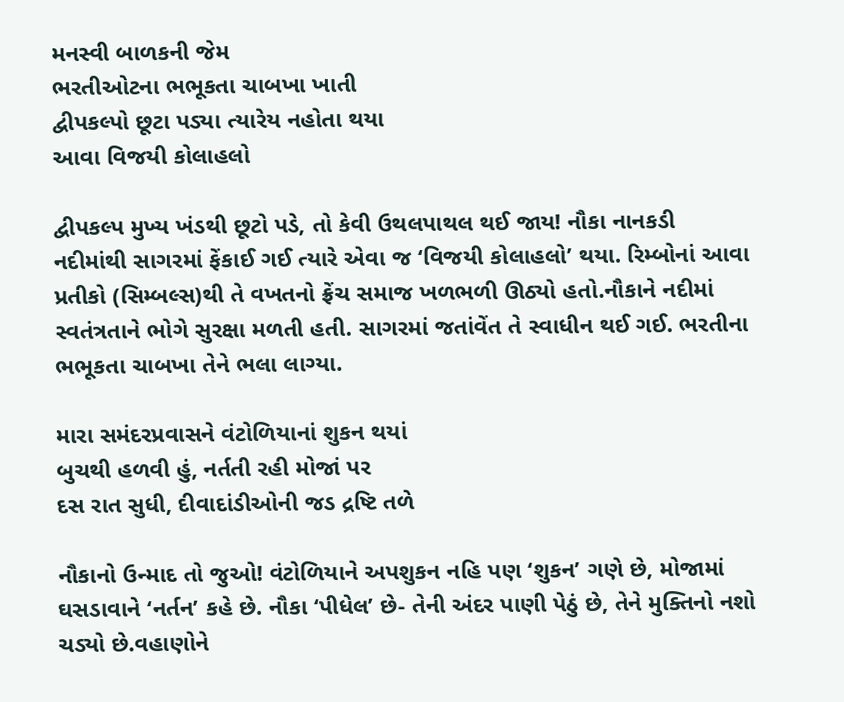મનસ્વી બાળકની જેમ
ભરતીઓટના ભભૂકતા ચાબખા ખાતી
દ્વીપકલ્પો છૂટા પડ્યા ત્યારેય નહોતા થયા
આવા વિજયી કોલાહલો

દ્વીપકલ્પ મુખ્ય ખંડથી છૂટો પડે, તો કેવી ઉથલપાથલ થઈ જાય! નૌકા નાનકડી નદીમાંથી સાગરમાં ફેંકાઈ ગઈ ત્યારે એવા જ ‘વિજયી કોલાહલો’ થયા. રિમ્બોનાં આવા પ્રતીકો (સિમ્બલ્સ)થી તે વખતનો ફ્રેંચ સમાજ ખળભળી ઊઠ્યો હતો.નૌકાને નદીમાં સ્વતંત્રતાને ભોગે સુરક્ષા મળતી હતી. સાગરમાં જતાંવેંત તે સ્વાધીન થઈ ગઈ. ભરતીના ભભૂકતા ચાબખા તેને ભલા લાગ્યા.

મારા સમંદરપ્રવાસને વંટોળિયાનાં શુકન થયાં
બુચથી હળવી હું, નર્તતી રહી મોજાં પર
દસ રાત સુધી, દીવાદાંડીઓની જડ દ્રષ્ટિ તળે

નૌકાનો ઉન્માદ તો જુઓ! વંટોળિયાને અપશુકન નહિ પણ ‘શુકન’ ગણે છે, મોજામાં ઘસડાવાને ‘નર્તન’ કહે છે. નૌકા ‘પીધેલ’ છે- તેની અંદર પાણી પેઠું છે, તેને મુક્તિનો નશો ચડ્યો છે.વહાણોને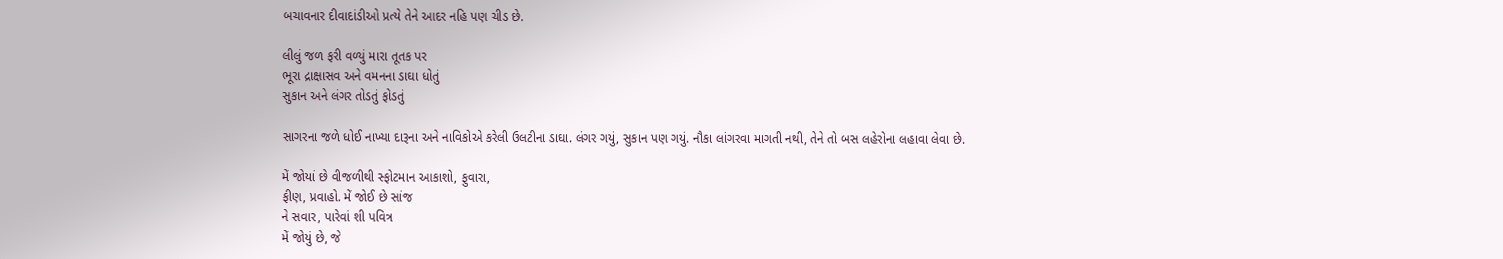બચાવનાર દીવાદાંડીઓ પ્રત્યે તેને આદર નહિ પણ ચીડ છે.

લીલું જળ ફરી વળ્યું મારા તૂતક પર
ભૂરા દ્રાક્ષાસવ અને વમનના ડાઘા ધોતું
સુકાન અને લંગર તોડતું ફોડતું

સાગરના જળે ધોઈ નાખ્યા દારૂના અને નાવિકોએ કરેલી ઉલટીના ડાઘા. લંગર ગયું, સુકાન પણ ગયું. નૌકા લાંગરવા માગતી નથી, તેને તો બસ લહેરોના લહાવા લેવા છે.

મેં જોયાં છે વીજળીથી સ્ફોટમાન આકાશો, ફુવારા,
ફીણ, પ્રવાહો. મેં જોઈ છે સાંજ
ને સવાર, પારેવાં શી પવિત્ર
મેં જોયું છે, જે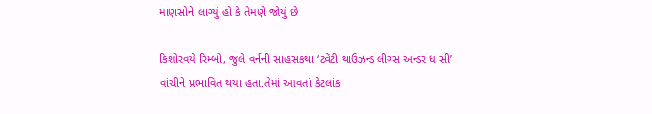માણસોને લાગ્યું હો કે તેમણે જોયું છે

કિશોરવયે રિમ્બો, જુલે વર્નની સાહસકથા ‘ટ્વેંટી થાઉઝન્ડ લીગ્સ અન્ડર ધ સી’ વાંચીને પ્રભાવિત થયા હતા.તેમાં આવતાં કેટલાંક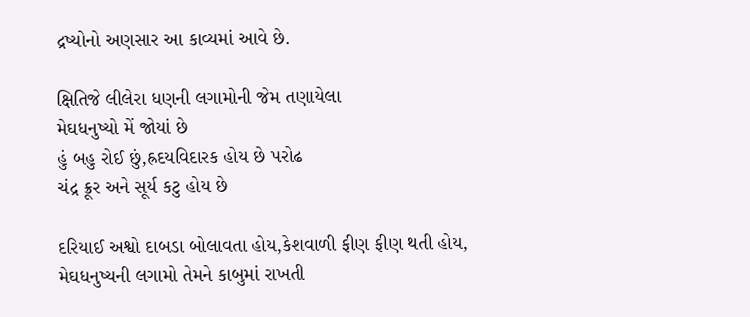દ્રષ્યોનો અણસાર આ કાવ્યમાં આવે છે.

ક્ષિતિજે લીલેરા ધણની લગામોની જેમ તણાયેલા
મેઘધનુષ્યો મેં જોયાં છે
હું બહુ રોઈ છું,હ્રદયવિદારક હોય છે પરોઢ
ચંદ્ર ક્રૂર અને સૂર્ય કટુ હોય છે

દરિયાઈ અશ્વો દાબડા બોલાવતા હોય,કેશવાળી ફીણ ફીણ થતી હોય, મેઘધનુષ્યની લગામો તેમને કાબુમાં રાખતી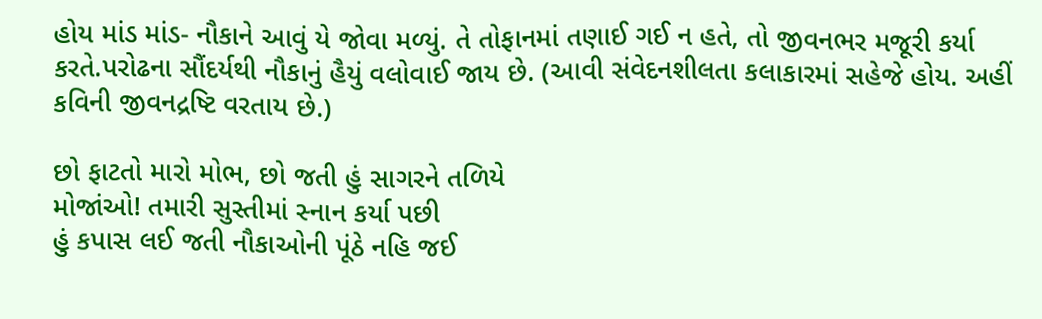હોય માંડ માંડ- નૌકાને આવું યે જોવા મળ્યું. તે તોફાનમાં તણાઈ ગઈ ન હતે, તો જીવનભર મજૂરી કર્યા કરતે.પરોઢના સૌંદર્યથી નૌકાનું હૈયું વલોવાઈ જાય છે. (આવી સંવેદનશીલતા કલાકારમાં સહેજે હોય. અહીં કવિની જીવનદ્રષ્ટિ વરતાય છે.)

છો ફાટતો મારો મોભ, છો જતી હું સાગરને તળિયે
મોજાંઓ! તમારી સુસ્તીમાં સ્નાન કર્યા પછી
હું કપાસ લઈ જતી નૌકાઓની પૂંઠે નહિ જઈ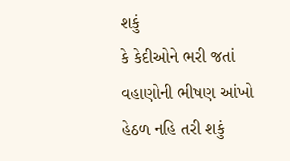શકું
કે કેદીઓને ભરી જતાં વહાણોની ભીષણ આંખો હેઠળ નહિ તરી શકું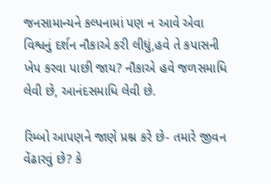જનસામાન્યને કલ્પનામાં પણ ન આવે એવા વિશ્વનું દર્શન નૌકાએ કરી લીધું,હવે તે કપાસની ખેપ કરવા પાછી જાય? નૌકાએ હવે જળસમાધિ લેવી છે, આનંદસમાધિ લેવી છે.

રિમ્બો આપણને જાણે પ્રશ્ન કરે છે- તમારે જીવન વેંઢારવું છે? કે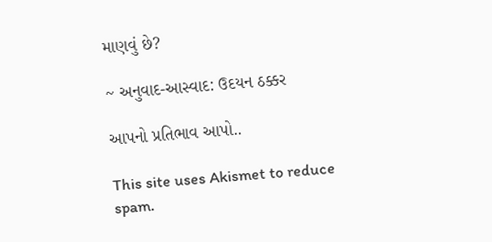માણવું છે?

~ અનુવાદ-આસ્વાદ: ઉદયન ઠક્કર

આપનો પ્રતિભાવ આપો..

This site uses Akismet to reduce spam.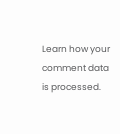Learn how your comment data is processed.